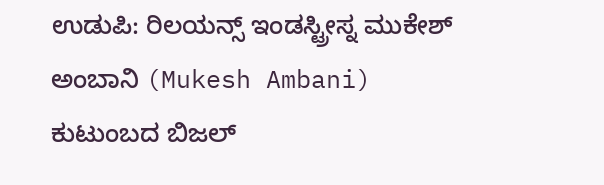ಉಡುಪಿ: ರಿಲಯನ್ಸ್ ಇಂಡಸ್ಟ್ರೀಸ್ನ ಮುಕೇಶ್ ಅಂಬಾನಿ (Mukesh Ambani) ಕುಟುಂಬದ ಬಿಜಲ್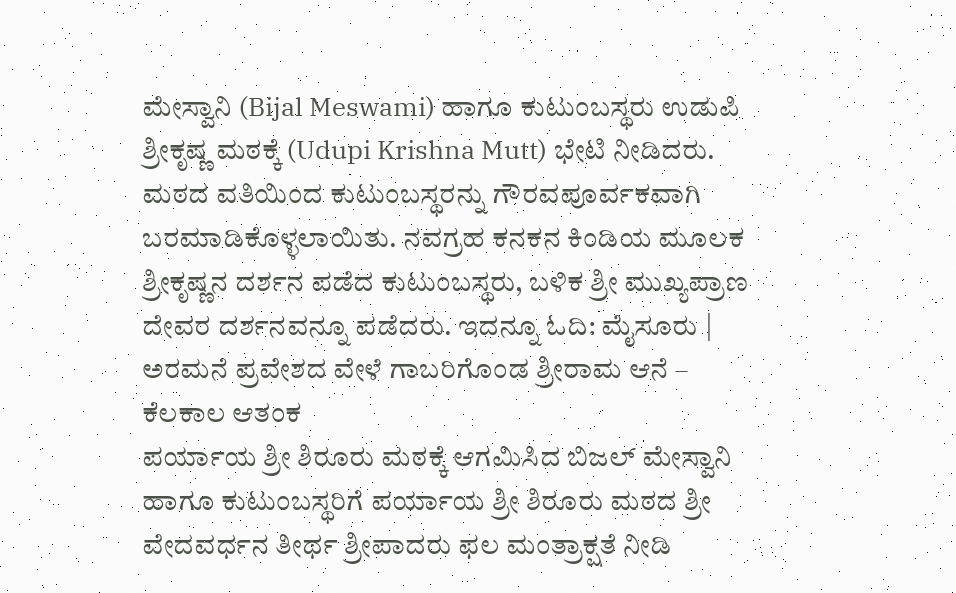ಮೇಸ್ವಾನಿ (Bijal Meswami) ಹಾಗೂ ಕುಟುಂಬಸ್ಥರು ಉಡುಪಿ ಶ್ರೀಕೃಷ್ಣ ಮಠಕ್ಕೆ (Udupi Krishna Mutt) ಭೇಟಿ ನೀಡಿದರು.
ಮಠದ ವತಿಯಿಂದ ಕುಟುಂಬಸ್ಥರನ್ನು ಗೌರವಪೂರ್ವಕವಾಗಿ ಬರಮಾಡಿಕೊಳ್ಳಲಾಯಿತು. ನವಗ್ರಹ ಕನಕನ ಕಿಂಡಿಯ ಮೂಲಕ ಶ್ರೀಕೃಷ್ಣನ ದರ್ಶನ ಪಡೆದ ಕುಟುಂಬಸ್ಥರು, ಬಳಿಕ ಶ್ರೀ ಮುಖ್ಯಪ್ರಾಣ ದೇವರ ದರ್ಶನವನ್ನೂ ಪಡೆದರು. ಇದನ್ನೂ ಓದಿ: ಮೈಸೂರು | ಅರಮನೆ ಪ್ರವೇಶದ ವೇಳೆ ಗಾಬರಿಗೊಂಡ ಶ್ರೀರಾಮ ಆನೆ – ಕೆಲಕಾಲ ಆತಂಕ
ಪರ್ಯಾಯ ಶ್ರೀ ಶಿರೂರು ಮಠಕ್ಕೆ ಆಗಮಿಸಿದ ಬಿಜಲ್ ಮೇಸ್ವಾನಿ ಹಾಗೂ ಕುಟುಂಬಸ್ಥರಿಗೆ ಪರ್ಯಾಯ ಶ್ರೀ ಶಿರೂರು ಮಠದ ಶ್ರೀ ವೇದವರ್ಧನ ತೀರ್ಥ ಶ್ರೀಪಾದರು ಫಲ ಮಂತ್ರಾಕ್ಷತೆ ನೀಡಿ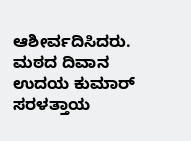ಆಶೀರ್ವದಿಸಿದರು.
ಮಠದ ದಿವಾನ ಉದಯ ಕುಮಾರ್ ಸರಳತ್ತಾಯ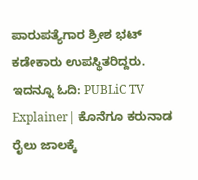ಪಾರುಪತ್ಯೆಗಾರ ಶ್ರೀಶ ಭಟ್ ಕಡೇಕಾರು ಉಪಸ್ಥಿತರಿದ್ದರು. ಇದನ್ನೂ ಓದಿ: PUBLiC TV Explainer| ಕೊನೆಗೂ ಕರುನಾಡ ರೈಲು ಜಾಲಕ್ಕೆ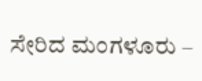ಸೇರಿದ ಮಂಗಳೂರು –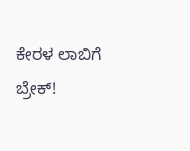ಕೇರಳ ಲಾಬಿಗೆ ಬ್ರೇಕ್!